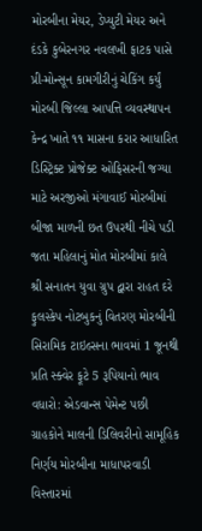મોરબીના મેયર, ડેપ્યુટી મેયર અને દંડકે કુબેરનગર નવલખી ફાટક પાસે પ્રી-મોન્સૂન કામગીરીનું ચેકિંગ કર્યું મોરબી જિલ્લા આપત્તિ વ્યવસ્થાપન કેન્દ્ર ખાતે ૧૧ માસના કરાર આધારિત ડિસ્ટ્રિક્ટ પ્રોજેક્ટ ઓફિસરની જગ્યા માટે અરજીઓ મંગાવાઈ મોરબીમાં બીજા માળની છત ઉપરથી નીચે પડી જતા મહિલાનું મોત મોરબીમાં કાલે શ્રી સનાતન યુવા ગ્રુપ દ્વારા રાહત દરે ફુલસ્કેપ નોટબુકનું વિતરણ મોરબીની સિરામિક ટાઇલ્સના ભાવમાં 1 જૂનથી પ્રતિ સ્ક્વેર ફૂટે 5 રૂપિયાનો ભાવ વધારો: એડવાન્સ પેમેન્ટ પછી ગ્રાહકોને માલની ડિલિવરીનો સામૂહિક નિર્ણય મોરબીના માધાપરવાડી વિસ્તારમાં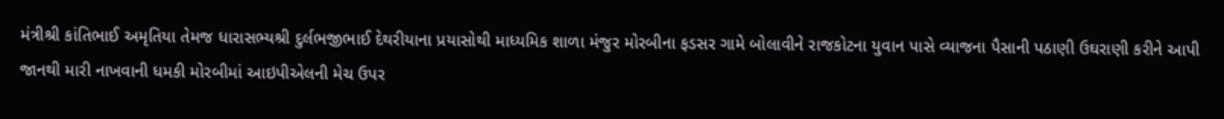મંત્રીશ્રી કાંતિભાઈ અમૃતિયા તેમજ ધારાસભ્યશ્રી દુર્લભજીભાઈ દેથરીયાના પ્રયાસોથી માધ્યમિક શાળા મંજુર મોરબીના ફડસર ગામે બોલાવીને રાજકોટના યુવાન પાસે વ્યાજના પૈસાની પઠાણી ઉઘરાણી કરીને આપી જાનથી મારી નાખવાની ધમકી મોરબીમાં આઇપીએલની મેચ ઉપર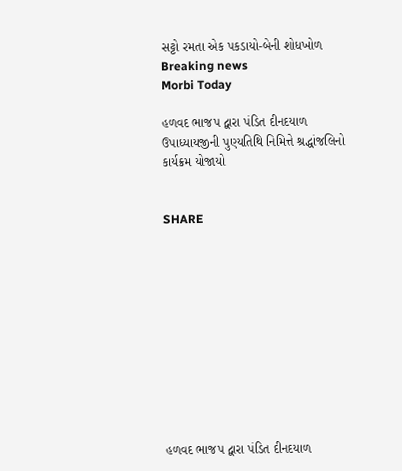સટ્ટો રમતા એક પકડાયો-બેની શોધખોળ
Breaking news
Morbi Today

હળવદ ભાજપ દ્વારા પંડિત દીનદયાળ ઉપાધ્યાયજીની પુણ્યતિથિ નિમિત્તે શ્રદ્ધાંજલિનો કાર્યક્રમ યોજાયો


SHARE











હળવદ ભાજપ દ્વારા પંડિત દીનદયાળ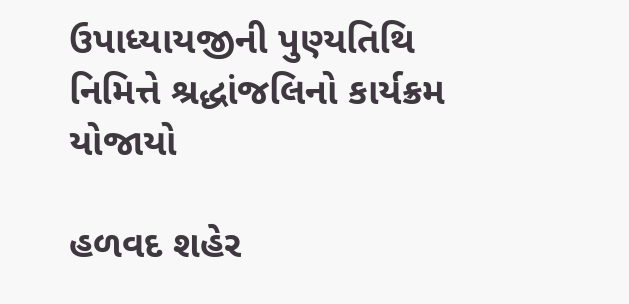ઉપાધ્યાયજીની પુણ્યતિથિ નિમિત્તે શ્રદ્ધાંજલિનો કાર્યક્રમ યોજાયો

હળવદ શહેર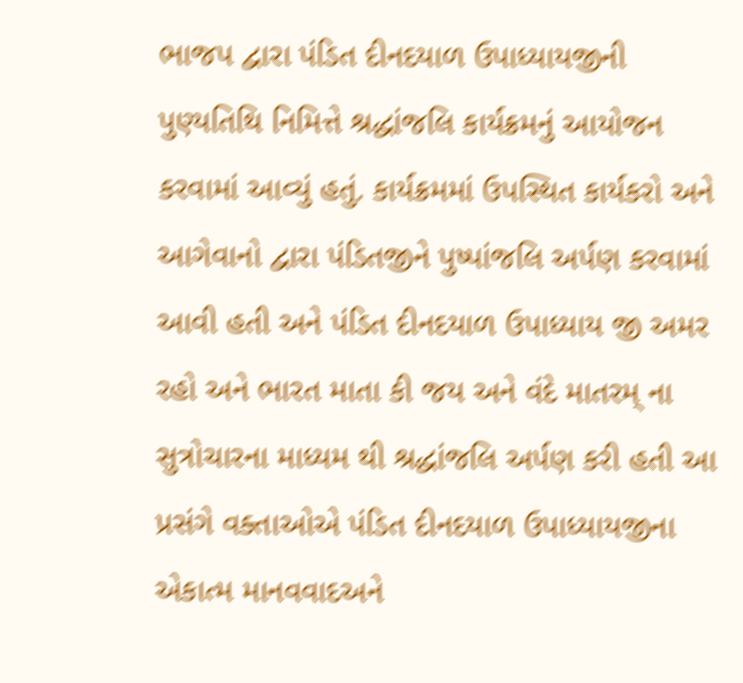ભાજપ દ્વારા પંડિત દીનદયાળ ઉપાધ્યાયજીની પુણ્યતિથિ નિમિત્તે શ્રદ્ધાંજલિ કાર્યક્રમનું આયોજન કરવામાં આવ્યું હતું. કાર્યક્રમમાં ઉપસ્થિત કાર્યકરો અને આગેવાનો દ્વારા પંડિતજીને પુષ્પાંજલિ અર્પણ કરવામાં આવી હતી અને પંડિત દીનદયાળ ઉપાધ્યાય જી અમર રહો અને ભારત માતા કી જય અને વંદે માતરમ્ ના સુત્રોચારના માધ્યમ થી શ્રદ્ધાંજલિ અર્પણ કરી હતી આ પ્રસંગે વક્તાઓએ પંડિત દીનદયાળ ઉપાધ્યાયજીના એકાત્મ માનવવાદઅને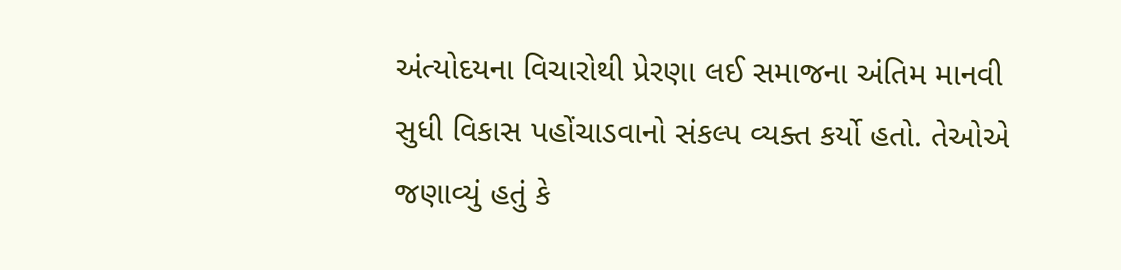અંત્યોદયના વિચારોથી પ્રેરણા લઈ સમાજના અંતિમ માનવી સુધી વિકાસ પહોંચાડવાનો સંકલ્પ વ્યક્ત કર્યો હતો. તેઓએ જણાવ્યું હતું કે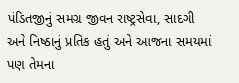પંડિતજીનું સમગ્ર જીવન રાષ્ટ્રસેવા, સાદગી અને નિષ્ઠાનું પ્રતિક હતું અને આજના સમયમાં પણ તેમના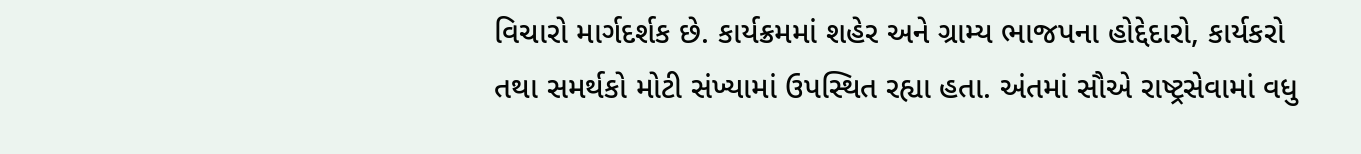વિચારો માર્ગદર્શક છે. કાર્યક્રમમાં શહેર અને ગ્રામ્ય ભાજપના હોદ્દેદારો, કાર્યકરો તથા સમર્થકો મોટી સંખ્યામાં ઉપસ્થિત રહ્યા હતા. અંતમાં સૌએ રાષ્ટ્રસેવામાં વધુ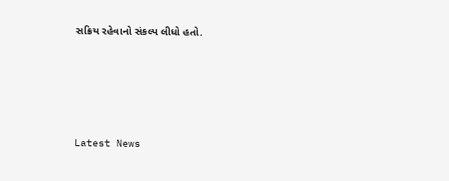સક્રિય રહેવાનો સંકલ્પ લીધો હતો.






Latest News